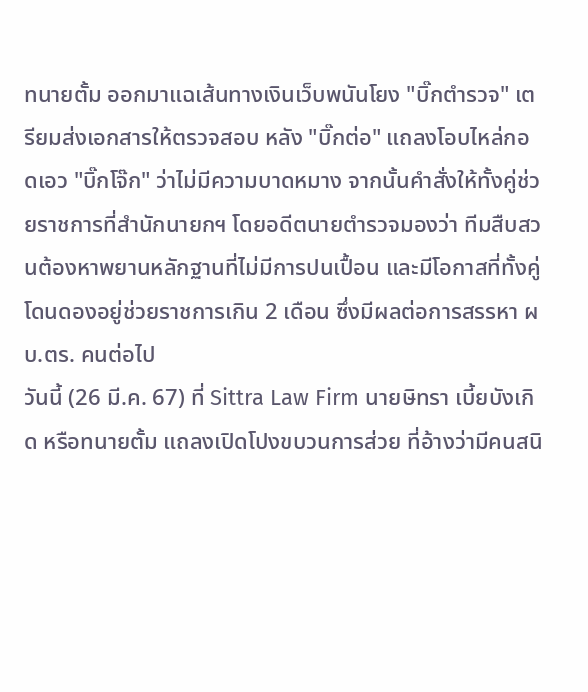ทนายตั้ม ออกมาแฉเส้นทางเงินเว็บพนันโยง "บิ๊กตำรวจ" เตรียมส่งเอกสารให้ตรวจสอบ หลัง "บิ๊กต่อ" แถลงโอบไหล่กอดเอว "บิ๊กโจ๊ก" ว่าไม่มีความบาดหมาง จากนั้นคำสั่งให้ทั้งคู่ช่วยราชการที่สำนักนายกฯ โดยอดีตนายตำรวจมองว่า ทีมสืบสวนต้องหาพยานหลักฐานที่ไม่มีการปนเปื้อน และมีโอกาสที่ทั้งคู่โดนดองอยู่ช่วยราชการเกิน 2 เดือน ซึ่งมีผลต่อการสรรหา ผบ.ตร. คนต่อไป
วันนี้ (26 มี.ค. 67) ที่ Sittra Law Firm นายษิทรา เบี้ยบังเกิด หรือทนายตั้ม แถลงเปิดโปงขบวนการส่วย ที่อ้างว่ามีคนสนิ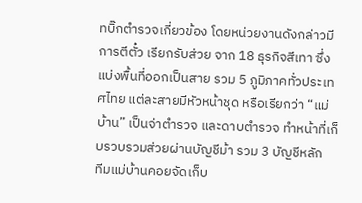ทบิ๊กตำรวจเกี่ยวข้อง โดยหน่วยงานดังกล่าวมีการตีตั๋ว เรียกรับส่วย จาก 18 ธุรกิจสีเทา ซึ่งแบ่งพื้นที่ออกเป็นสาย รวม 5 ภูมิภาคทั่วประเทศไทย แต่ละสายมีหัวหน้าชุด หรือเรียกว่า “แม่บ้าน” เป็นจ่าตำรวจ และดาบตำรวจ ทำหน้าที่เก็บรวบรวมส่วยผ่านบัญชีม้า รวม 3 บัญชีหลัก
ทีมแม่บ้านคอยจัดเก็บ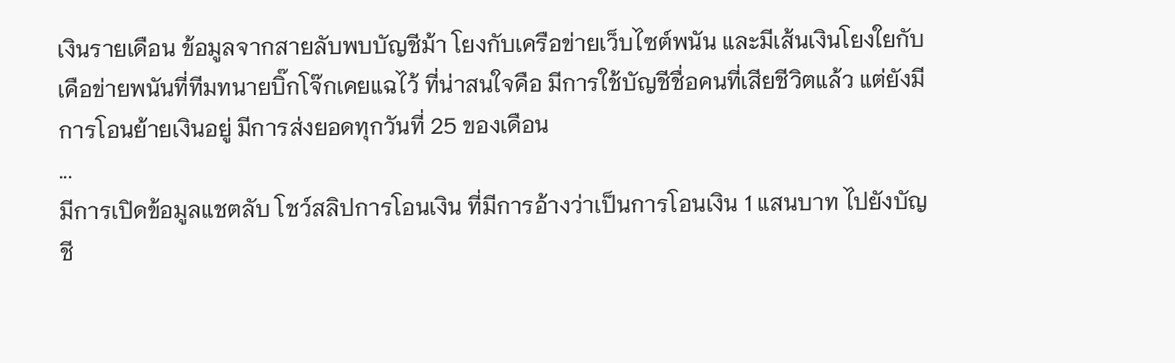เงินรายเดือน ข้อมูลจากสายลับพบบัญชีม้า โยงกับเครือข่ายเว็บไซต์พนัน และมีเส้นเงินโยงใยกับเคือข่ายพนันที่ทีมทนายบิ๊กโจ๊กเคยแฉไว้ ที่น่าสนใจคือ มีการใช้บัญชีชื่อคนที่เสียชีวิตแล้ว แต่ยังมีการโอนย้ายเงินอยู่ มีการส่งยอดทุกวันที่ 25 ของเดือน
...
มีการเปิดข้อมูลแชตลับ โชว์สลิปการโอนเงิน ที่มีการอ้างว่าเป็นการโอนเงิน 1 แสนบาท ไปยังบัญชี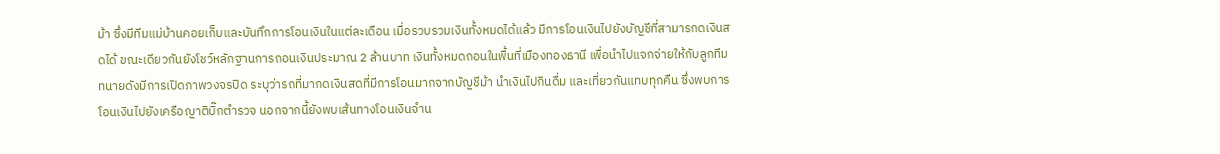ม้า ซึ่งมีทีมแม่บ้านคอยเก็บและบันทึกการโอนเงินในแต่ละเดือน เมื่อรวบรวมเงินทั้งหมดได้แล้ว มีการโอนเงินไปยังบัญชีที่สามารกดเงินสดได้ ขณะเดียวกันยังโชว์หลักฐานการถอนเงินประมาณ 2 ล้านบาท เงินทั้งหมดถอนในพื้นที่เมืองทองธานี เพื่อนำไปแจกจ่ายให้กับลูกทีม
ทนายดังมีการเปิดภาพวงจรปิด ระบุว่ารถที่มากดเงินสดที่มีการโอนมากจากบัญชีม้า นำเงินไปกินดื่ม และเที่ยวกันแทบทุกคืน ซึ่งพบการโอนเงินไปยังเครือญาติบิ๊กตำรวจ นอกจากนี้ยังพบเส้นทางโอนเงินจำน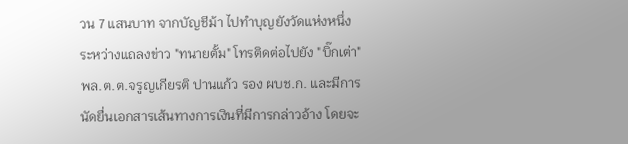วน 7 แสนบาท จากบัญชีม้า ไปทำบุญยังวัดแห่งหนึ่ง
ระหว่างแถลงข่าว "ทนายตั้ม" โทรติดต่อไปยัง "บิ๊กเต่า" พล.ต.ต.จรูญเกียรติ ปานแก้ว รอง ผบช.ก. และมีการนัดยื่นเอกสารเส้นทางการเงินที่มีการกล่าวอ้าง โดยจะ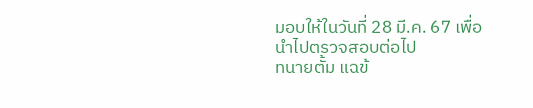มอบให้ในวันที่ 28 มี.ค. 67 เพื่อนำไปตรวจสอบต่อไป
ทนายตั้ม แฉข้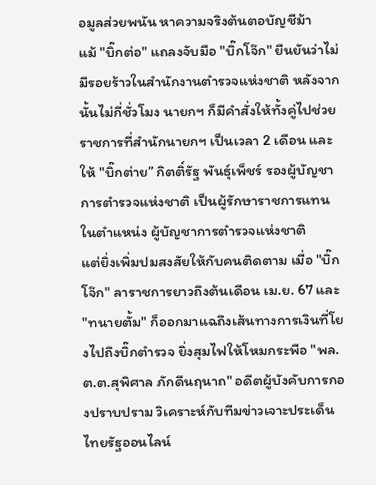อมูลส่วยพนัน หาความจริงต้นตอบัญชีม้า
แม้ "บิ๊กต่อ" แถลงจับมือ "บิ๊กโจ๊ก" ยืนยันว่าไม่มีรอยร้าวในสำนักงานตำรวจแห่งชาติ หลังจากนั้นไม่กี่ชั่วโมง นายกฯ ก็มีคำสั่งให้ทั้งคู่ไปช่วยราชการที่สำนักนายกฯ เป็นเวลา 2 เดือน และให้ "บิ๊กต่าย” กิตติ์รัฐ พันธุ์เพ็ชร์ รองผู้บัญชาการตำรวจแห่งชาติ เป็นผู้รักษาราชการแทนในตำแหน่ง ผู้บัญชาการตำรวจแห่งชาติ
แต่ยิ่งเพิ่มปมสงสัยให้กับคนติดตาม เมื่อ "บิ๊กโจ๊ก" ลาราชการยาวถึงต้นเดือน เม.ย. 67 และ "ทนายตั้ม" ก็ออกมาแฉถึงเส้นทางการเงินที่โยงไปถึงบิ๊กตำรวจ ยิ่งสุมไฟให้โหมกระพือ "พล.ต.ต.สุพิศาล ภักดีนฤนาถ" อดีตผู้บังคับการกองปราบปราม วิเคราะห์กับทีมข่าวเจาะประเด็น ไทยรัฐออนไลน์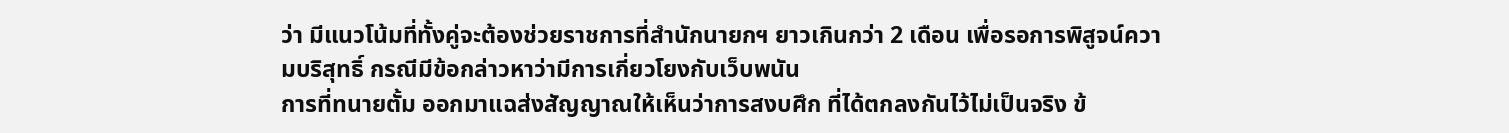ว่า มีแนวโน้มที่ทั้งคู่จะต้องช่วยราชการที่สำนักนายกฯ ยาวเกินกว่า 2 เดือน เพื่อรอการพิสูจน์ความบริสุทธิ์ กรณีมีข้อกล่าวหาว่ามีการเกี่ยวโยงกับเว็บพนัน
การที่ทนายตั้ม ออกมาแฉส่งสัญญาณให้เห็นว่าการสงบศึก ที่ได้ตกลงกันไว้ไม่เป็นจริง ข้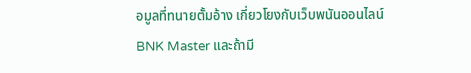อมูลที่ทนายตั้มอ้าง เกี่ยวโยงกับเว็บพนันออนไลน์ BNK Master และถ้ามี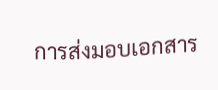การส่งมอบเอกสาร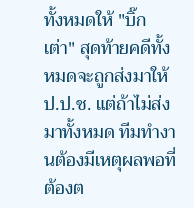ทั้งหมดให้ "บิ๊กเต่า" สุดท้ายคดีทั้งหมดจะถูกส่งมาให้ ป.ป.ช. แต่ถ้าไม่ส่งมาทั้งหมด ทีมทำงานต้องมีเหตุผลพอที่ต้องต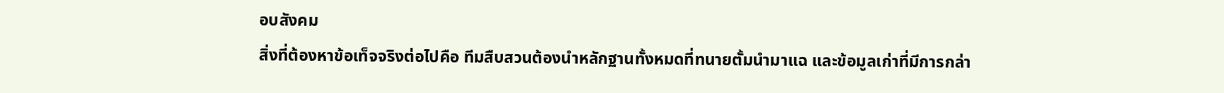อบสังคม
สิ่งที่ต้องหาข้อเท็จจริงต่อไปคือ ทีมสืบสวนต้องนำหลักฐานทั้งหมดที่ทนายตั้มนำมาแฉ และข้อมูลเก่าที่มีการกล่า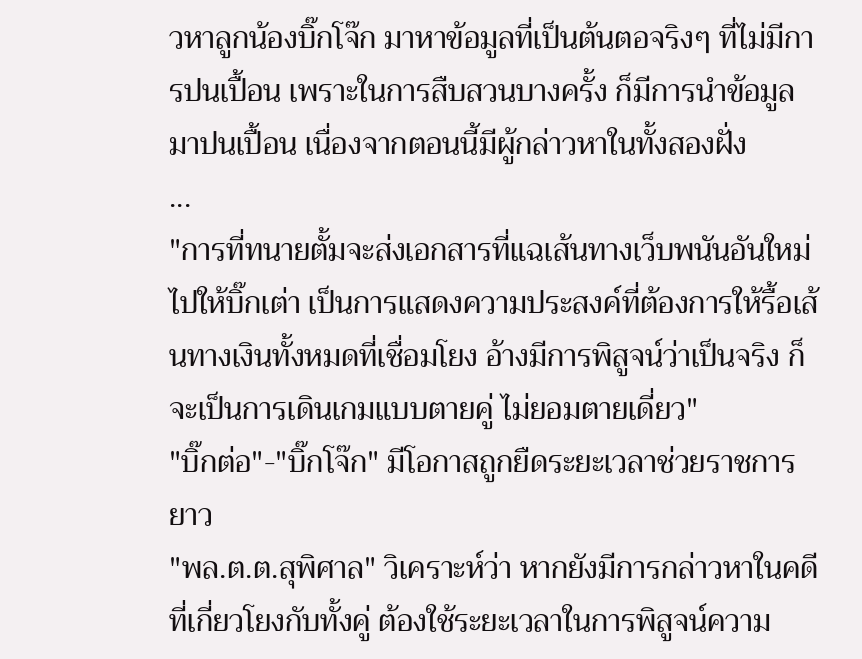วหาลูกน้องบิ๊กโจ๊ก มาหาข้อมูลที่เป็นต้นตอจริงๆ ที่ไม่มีการปนเปื้อน เพราะในการสืบสวนบางครั้ง ก็มีการนำข้อมูลมาปนเปื้อน เนื่องจากตอนนี้มีผู้กล่าวหาในทั้งสองฝั่ง
...
"การที่ทนายตั้มจะส่งเอกสารที่แฉเส้นทางเว็บพนันอันใหม่ไปให้บิ๊กเต่า เป็นการแสดงความประสงค์ที่ต้องการให้รื้อเส้นทางเงินทั้งหมดที่เชื่อมโยง อ้างมีการพิสูจน์ว่าเป็นจริง ก็จะเป็นการเดินเกมแบบตายคู่ ไม่ยอมตายเดี่ยว"
"บิ๊กต่อ"-"บิ๊กโจ๊ก" มีโอกาสถูกยืดระยะเวลาช่วยราชการยาว
"พล.ต.ต.สุพิศาล" วิเคราะห์ว่า หากยังมีการกล่าวหาในคดีที่เกี่ยวโยงกับทั้งคู่ ต้องใช้ระยะเวลาในการพิสูจน์ความ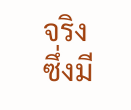จริง ซึ่งมี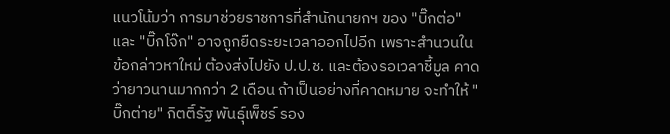แนวโน้มว่า การมาช่วยราชการที่สำนักนายกฯ ของ "บิ๊กต่อ" และ "บิ๊กโจ๊ก" อาจถูกยืดระยะเวลาออกไปอีก เพราะสำนวนในข้อกล่าวหาใหม่ ต้องส่งไปยัง ป.ป.ช. และต้องรอเวลาชี้มูล คาดว่ายาวนานมากกว่า 2 เดือน ถ้าเป็นอย่างที่คาดหมาย จะทำให้ "บิ๊กต่าย" กิตติ์รัฐ พันธุ์เพ็ชร์ รอง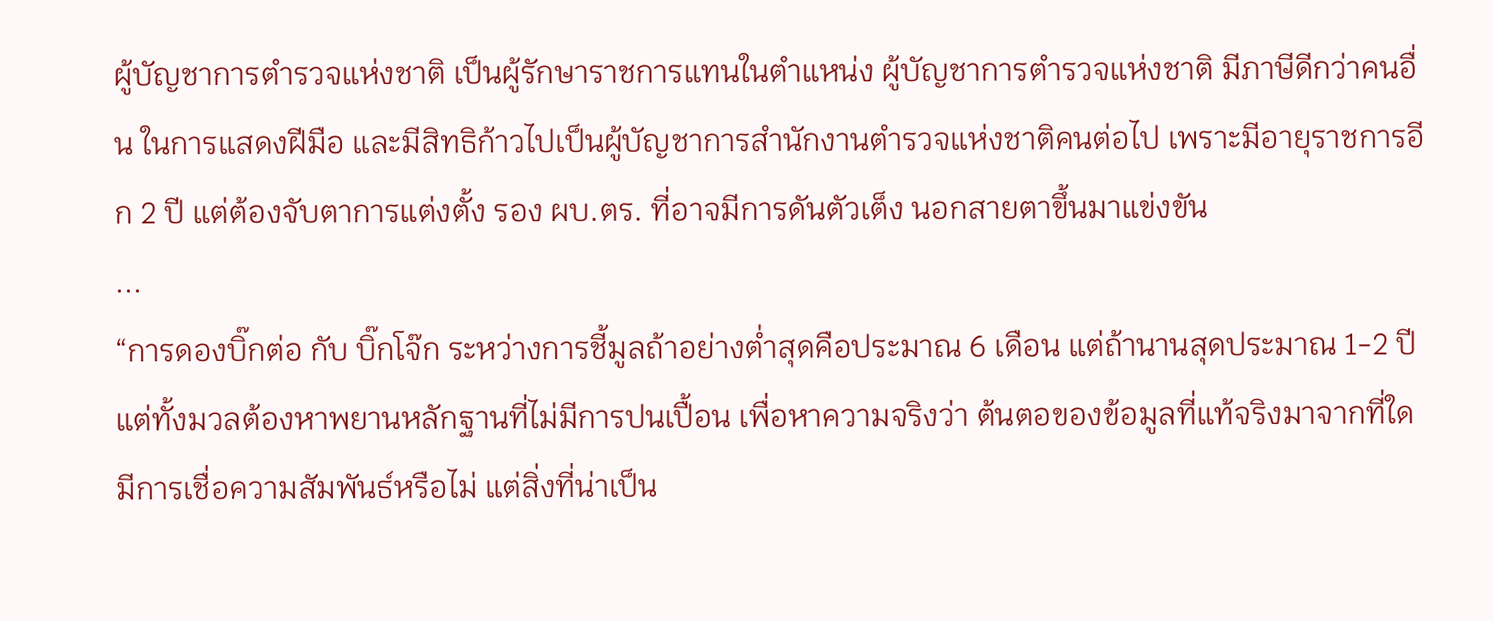ผู้บัญชาการตำรวจแห่งชาติ เป็นผู้รักษาราชการแทนในตำแหน่ง ผู้บัญชาการตำรวจแห่งชาติ มีภาษีดีกว่าคนอื่น ในการแสดงฝีมือ และมีสิทธิก้าวไปเป็นผู้บัญชาการสำนักงานตำรวจแห่งชาติคนต่อไป เพราะมีอายุราชการอีก 2 ปี แต่ต้องจับตาการแต่งตั้ง รอง ผบ.ตร. ที่อาจมีการดันตัวเต็ง นอกสายตาขึ้นมาแข่งขัน
...
“การดองบิ๊กต่อ กับ บิ๊กโจ๊ก ระหว่างการชี้มูลถ้าอย่างต่ำสุดคือประมาณ 6 เดือน แต่ถ้านานสุดประมาณ 1-2 ปี แต่ทั้งมวลต้องหาพยานหลักฐานที่ไม่มีการปนเปื้อน เพื่อหาความจริงว่า ต้นตอของข้อมูลที่แท้จริงมาจากที่ใด มีการเชื่อความสัมพันธ์หรือไม่ แต่สิ่งที่น่าเป็น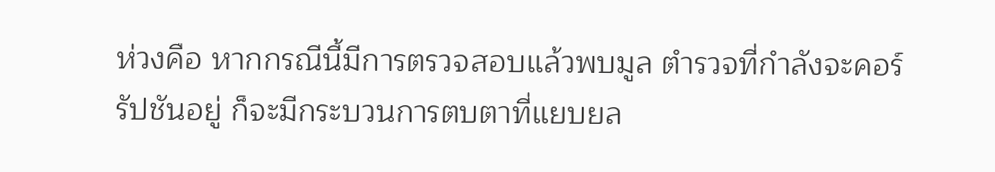ห่วงคือ หากกรณีนี้มีการตรวจสอบแล้วพบมูล ตำรวจที่กำลังจะคอร์รัปชันอยู่ ก็จะมีกระบวนการตบตาที่แยบยล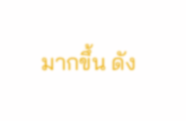มากขึ้น ดัง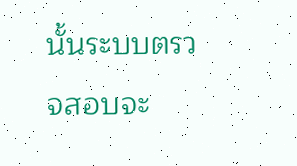นั้นระบบตรวจสอบจะ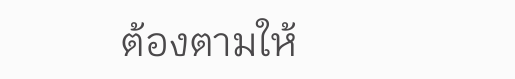ต้องตามให้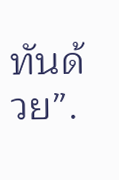ทันด้วย”.